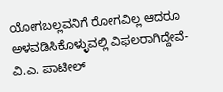ಯೋಗಬಲ್ಲವನಿಗೆ ರೋಗವಿಲ್ಲ ಆದರೂ ಅಳವಡಿಸಿಕೊಳ್ಳುವಲ್ಲಿ ವಿಫಲರಾಗಿದ್ದೇವೆ-ವಿ.ಎ. ಪಾಟೀಲ್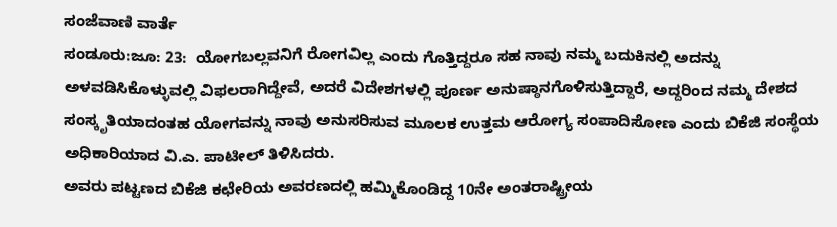ಸಂಜೆವಾಣಿ ವಾರ್ತೆ
ಸಂಡೂರು:ಜೂ: 23:  ಯೋಗಬಲ್ಲವನಿಗೆ ರೋಗವಿಲ್ಲ ಎಂದು ಗೊತ್ತಿದ್ದರೂ ಸಹ ನಾವು ನಮ್ಮ ಬದುಕಿನಲ್ಲಿ ಅದನ್ನು ಅಳವಡಿಸಿಕೊಳ್ಳುವಲ್ಲಿ ವಿಫಲರಾಗಿದ್ದೇವೆ, ಅದರೆ ವಿದೇಶಗಳಲ್ಲಿ ಪೂರ್ಣ ಅನುಷ್ಠಾನಗೊಳಿಸುತ್ತಿದ್ದಾರೆ, ಅದ್ದರಿಂದ ನಮ್ಮ ದೇಶದ ಸಂಸ್ಕೃತಿಯಾದಂತಹ ಯೋಗವನ್ನು ನಾವು ಅನುಸರಿಸುವ ಮೂಲಕ ಉತ್ತಮ ಆರೋಗ್ಯ ಸಂಪಾದಿಸೋಣ ಎಂದು ಬಿಕೆಜಿ ಸಂಸ್ಥೆಯ ಅಧಿಕಾರಿಯಾದ ವಿ.ಎ. ಪಾಟೀಲ್ ತಿಳಿಸಿದರು.
ಅವರು ಪಟ್ಟಣದ ಬಿಕೆಜಿ ಕಛೇರಿಯ ಅವರಣದಲ್ಲಿ ಹಮ್ಮಿಕೊಂಡಿದ್ದ 10ನೇ ಅಂತರಾಷ್ಟ್ರೀಯ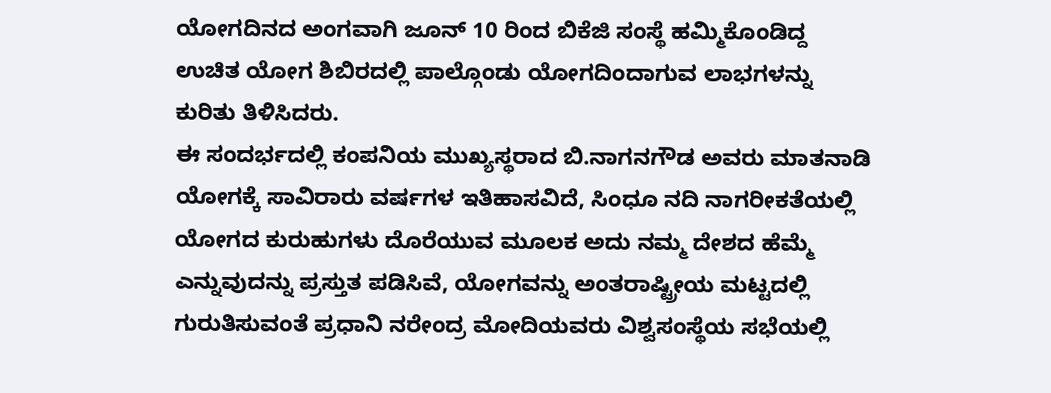ಯೋಗದಿನದ ಅಂಗವಾಗಿ ಜೂನ್ 10 ರಿಂದ ಬಿಕೆಜಿ ಸಂಸ್ಥೆ ಹಮ್ಮಿಕೊಂಡಿದ್ದ ಉಚಿತ ಯೋಗ ಶಿಬಿರದಲ್ಲಿ ಪಾಲ್ಗೊಂಡು ಯೋಗದಿಂದಾಗುವ ಲಾಭಗಳನ್ನು ಕುರಿತು ತಿಳಿಸಿದರು.
ಈ ಸಂದರ್ಭದಲ್ಲಿ ಕಂಪನಿಯ ಮುಖ್ಯಸ್ಥರಾದ ಬಿ.ನಾಗನಗೌಡ ಅವರು ಮಾತನಾಡಿ ಯೋಗಕ್ಕೆ ಸಾವಿರಾರು ವರ್ಷಗಳ ಇತಿಹಾಸವಿದೆ, ಸಿಂಧೂ ನದಿ ನಾಗರೀಕತೆಯಲ್ಲಿ ಯೋಗದ ಕುರುಹುಗಳು ದೊರೆಯುವ ಮೂಲಕ ಅದು ನಮ್ಮ ದೇಶದ ಹೆಮ್ಮೆ ಎನ್ನುವುದನ್ನು ಪ್ರಸ್ತುತ ಪಡಿಸಿವೆ, ಯೋಗವನ್ನು ಅಂತರಾಷ್ಟ್ರೀಯ ಮಟ್ಟದಲ್ಲಿ ಗುರುತಿಸುವಂತೆ ಪ್ರಧಾನಿ ನರೇಂದ್ರ ಮೋದಿಯವರು ವಿಶ್ವಸಂಸ್ಥೆಯ ಸಭೆಯಲ್ಲಿ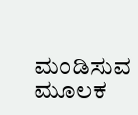ಮಂಡಿಸುವ ಮೂಲಕ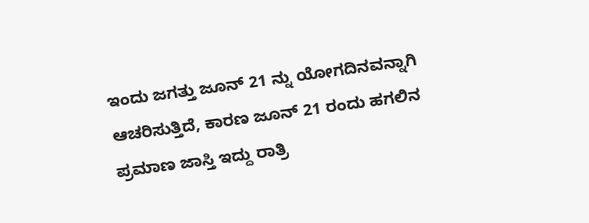ಇಂದು ಜಗತ್ತು ಜೂನ್ 21 ನ್ನು ಯೋಗದಿನವನ್ನಾಗಿ ಆಚರಿಸುತ್ತಿದೆ, ಕಾರಣ ಜೂನ್ 21 ರಂದು ಹಗಲಿನ ಪ್ರಮಾಣ ಜಾಸ್ತಿ ಇದ್ದು ರಾತ್ರಿ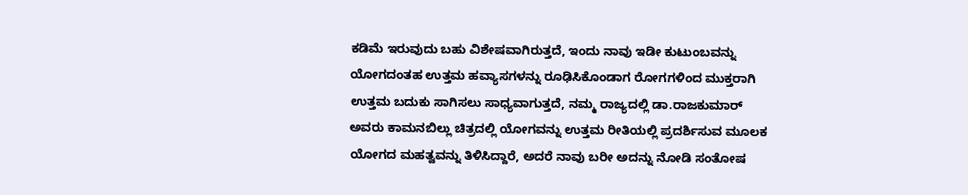ಕಡಿಮೆ ಇರುವುದು ಬಹು ವಿಶೇಷವಾಗಿರುತ್ತದೆ, ಇಂದು ನಾವು ಇಡೀ ಕುಟುಂಬವನ್ನು ಯೋಗದಂತಹ ಉತ್ತಮ ಹವ್ಯಾಸಗಳನ್ನು ರೂಢಿಸಿಕೊಂಡಾಗ ರೋಗಗಳಿಂದ ಮುಕ್ತರಾಗಿ ಉತ್ತಮ ಬದುಕು ಸಾಗಿಸಲು ಸಾಧ್ಯವಾಗುತ್ತದೆ, ನಮ್ಮ ರಾಜ್ಯದಲ್ಲಿ ಡಾ.ರಾಜಕುಮಾರ್ ಅವರು ಕಾಮನಬಿಲ್ಲು ಚಿತ್ರದಲ್ಲಿ ಯೋಗವನ್ನು ಉತ್ತಮ ರೀತಿಯಲ್ಲಿ ಪ್ರದರ್ಶಿಸುವ ಮೂಲಕ ಯೋಗದ ಮಹತ್ವವನ್ನು ತಿಳಿಸಿದ್ದಾರೆ, ಅದರೆ ನಾವು ಬರೀ ಅದನ್ನು ನೋಡಿ ಸಂತೋಷ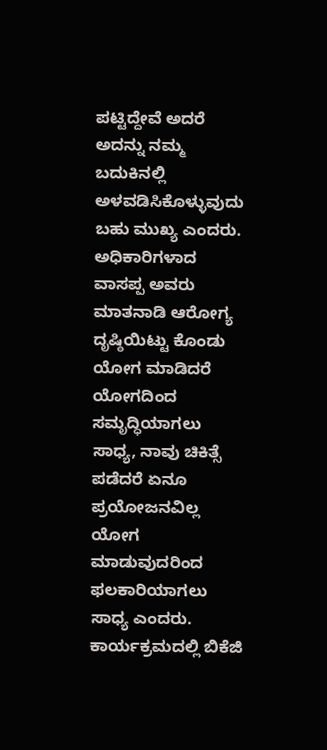ಪಟ್ಟಿದ್ದೇವೆ ಅದರೆ ಅದನ್ನು ನಮ್ಮ ಬದುಕಿನಲ್ಲಿ ಅಳವಡಿಸಿಕೊಳ್ಳುವುದು ಬಹು ಮುಖ್ಯ ಎಂದರು.
ಅಧಿಕಾರಿಗಳಾದ ವಾಸಪ್ಪ ಅವರು ಮಾತನಾಡಿ ಆರೋಗ್ಯ ದೃಷ್ಠಿಯಿಟ್ಟು ಕೊಂಡು ಯೋಗ ಮಾಡಿದರೆ ಯೋಗದಿಂದ ಸಮೃದ್ಧಿಯಾಗಲು ಸಾಧ್ಯ, ನಾವು ಚಿಕಿತ್ಸೆ ಪಡೆದರೆ ಏನೂ ಪ್ರಯೋಜನವಿಲ್ಲ ಯೋಗ ಮಾಡುವುದರಿಂದ ಫಲಕಾರಿಯಾಗಲು ಸಾಧ್ಯ ಎಂದರು.
ಕಾರ್ಯಕ್ರಮದಲ್ಲಿ ಬಿಕೆಜಿ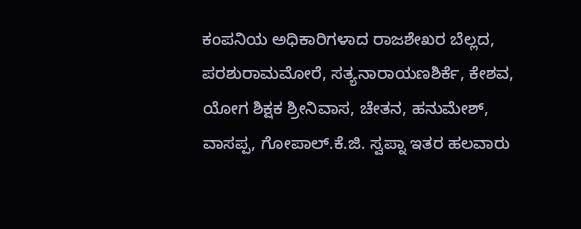ಕಂಪನಿಯ ಅಧಿಕಾರಿಗಳಾದ ರಾಜಶೇಖರ ಬೆಲ್ಲದ, ಪರಶುರಾಮಮೋರೆ, ಸತ್ಯನಾರಾಯಣಶಿರ್ಕೆ, ಕೇಶವ, ಯೋಗ ಶಿಕ್ಷಕ ಶ್ರೀನಿವಾಸ, ಚೇತನ, ಹನುಮೇಶ್, ವಾಸಪ್ಪ, ಗೋಪಾಲ್.ಕೆ.ಜಿ. ಸ್ವಪ್ನಾ ಇತರ ಹಲವಾರು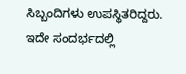ಸಿಬ್ಬಂದಿಗಳು ಉಪಸ್ಥಿತರಿದ್ದರು.
ಇದೇ ಸಂದರ್ಭದಲ್ಲಿ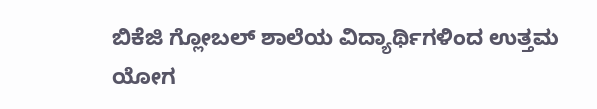ಬಿಕೆಜಿ ಗ್ಲೋಬಲ್ ಶಾಲೆಯ ವಿದ್ಯಾರ್ಥಿಗಳಿಂದ ಉತ್ತಮ ಯೋಗ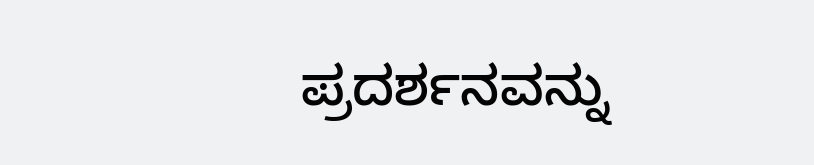ಪ್ರದರ್ಶನವನ್ನು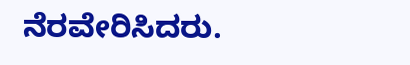ನೆರವೇರಿಸಿದರು.